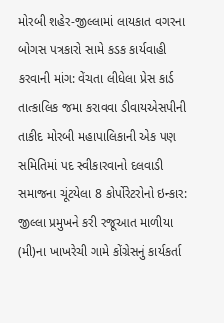મોરબી શહેર-જીલ્લામાં લાયકાત વગરના બોગસ પત્રકારો સામે કડક કાર્યવાહી કરવાની માંગ: વેંચતા લીધેલા પ્રેસ કાર્ડ તાત્કાલિક જમા કરાવવા ડીવાયએસપીની તાકીદ મોરબી મહાપાલિકાની એક પણ સમિતિમાં પદ સ્વીકારવાનો દલવાડી સમાજના ચૂંટયેલા 8 કોર્પોરેટરોનો ઇન્કાર: જીલ્લા પ્રમુખને કરી રજૂઆત માળીયા (મી)ના ખાખરેચી ગામે કોંગ્રેસનું કાર્યકર્તા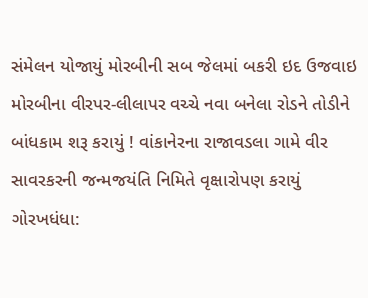સંમેલન યોજાયું મોરબીની સબ જેલમાં બકરી ઇદ ઉજવાઇ મોરબીના વીરપર-લીલાપર વચ્ચે નવા બનેલા રોડને તોડીને બાંધકામ શરૂ કરાયું ! વાંકાનેરના રાજાવડલા ગામે વીર સાવરકરની જન્મજયંતિ નિમિતે વૃક્ષારોપણ કરાયું ગોરખધંધા: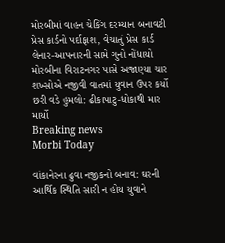મોરબીમાં વાહન ચેકિંગ દરમ્યાન બનાવટી પ્રેસ કાર્ડનો પર્દાફાશ, વેચાતું પ્રેસ કાર્ડ લેનાર-આપનારની સામે ગુનો નોંધાયો મોરબીના વિરાટનગર પાસે અજાણ્યા ચાર શખ્સોએ નજીવી વાતમાં યુવાન ઉપર કર્યો છરી વડે હુમલો: ઢીકાપાટુ-ધોકાથી માર માર્યો
Breaking news
Morbi Today

વાંકાનેરના ઢુવા નજીકનો બનાવ: ઘરની આર્થિક સ્થિતિ સારી ન હોય યુવાને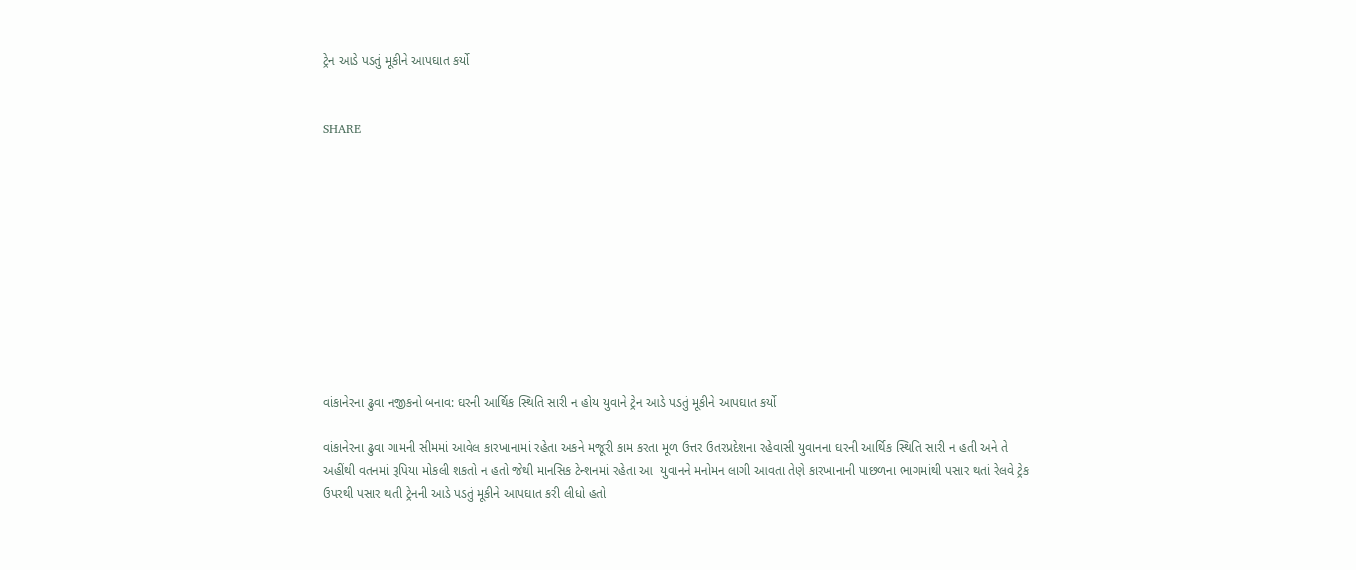ટ્રેન આડે પડતું મૂકીને આપઘાત કર્યો


SHARE











વાંકાનેરના ઢુવા નજીકનો બનાવ: ઘરની આર્થિક સ્થિતિ સારી ન હોય યુવાને ટ્રેન આડે પડતું મૂકીને આપઘાત કર્યો

વાંકાનેરના ઢુવા ગામની સીમમાં આવેલ કારખાનામાં રહેતા અકને મજૂરી કામ કરતા મૂળ ઉત્તર ઉતરપ્રદેશના રહેવાસી યુવાનના ઘરની આર્થિક સ્થિતિ સારી ન હતી અને તે અહીંથી વતનમાં રૂપિયા મોકલી શકતો ન હતો જેથી માનસિક ટેન્શનમાં રહેતા આ  યુવાનને મનોમન લાગી આવતા તેણે કારખાનાની પાછળના ભાગમાંથી પસાર થતાં રેલવે ટ્રેક ઉપરથી પસાર થતી ટ્રેનની આડે પડતું મૂકીને આપઘાત કરી લીધો હતો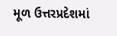મૂળ ઉત્તરપ્રદેશમાં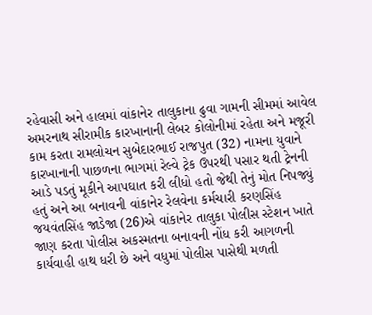રહેવાસી અને હાલમાં વાંકાનેર તાલુકાના ઢુવા ગામની સીમમાં આવેલ અમરનાથ સીરામીક કારખાનાની લેબર કોલોનીમાં રહેતા અને મજૂરી કામ કરતા રામલોચન સુબેદારભાઈ રાજપુત (32) નામના યુવાને કારખાનાની પાછળના ભાગમાં રેલ્વે ટ્રેક ઉપરથી પસાર થતી ટ્રેનની આડે પડતું મૂકીને આપઘાત કરી લીધો હતો જેથી તેનું મોત નિપજ્યું હતું અને આ બનાવની વાંકાનેર રેલવેના કર્મચારી કરણસિંહ જયવંતસિંહ જાડેજા (26)એ વાંકાનેર તાલુકા પોલીસ સ્ટેશન ખાતે જાણ કરતા પોલીસ અકસ્મતના બનાવની નોંધ કરી આગળની કાર્યવાહી હાથ ધરી છે અને વધુમાં પોલીસ પાસેથી મળતી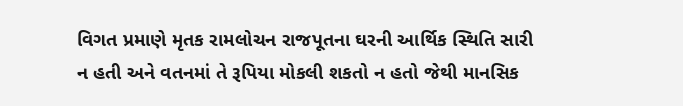વિગત પ્રમાણે મૃતક રામલોચન રાજપૂતના ઘરની આર્થિક સ્થિતિ સારી ન હતી અને વતનમાં તે રૂપિયા મોકલી શકતો ન હતો જેથી માનસિક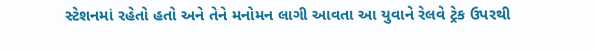સ્ટેશનમાં રહેતો હતો અને તેને મનોમન લાગી આવતા આ યુવાને રેલવે ટ્રેક ઉપરથી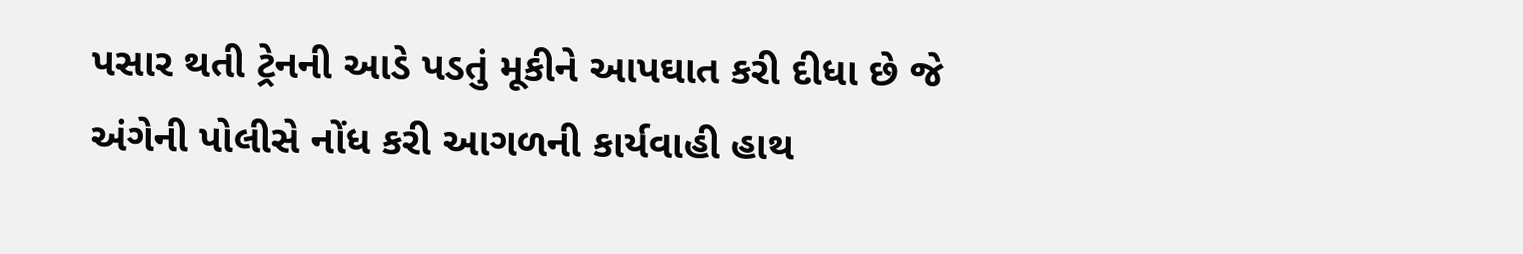પસાર થતી ટ્રેનની આડે પડતું મૂકીને આપઘાત કરી દીધા છે જે અંગેની પોલીસે નોંધ કરી આગળની કાર્યવાહી હાથ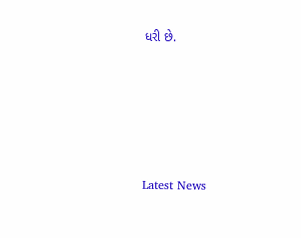ધરી છે.






Latest News